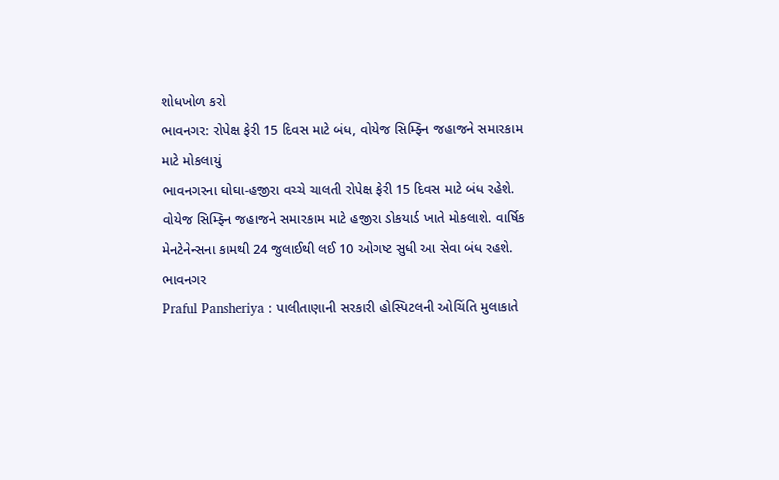શોધખોળ કરો
ભાવનગર: રોપેક્ષ ફેરી 15 દિવસ માટે બંધ, વોયેજ સિમ્ફ્નિ જહાજને સમારકામ માટે મોકલાયું
ભાવનગરના ઘોઘા-હજીરા વચ્ચે ચાલતી રોપેક્ષ ફેરી 15 દિવસ માટે બંધ રહેશે. વોયેજ સિમ્ફ્નિ જહાજને સમારકામ માટે હજીરા ડોકયાર્ડ ખાતે મોકલાશે. વાર્ષિક મેનટેનેન્સના કામથી 24 જુલાઈથી લઈ 10 ઓગષ્ટ સુધી આ સેવા બંધ રહશે.
ભાવનગર
Praful Pansheriya : પાલીતાણાની સરકારી હોસ્પિટલની ઓચિંતિ મુલાકાતે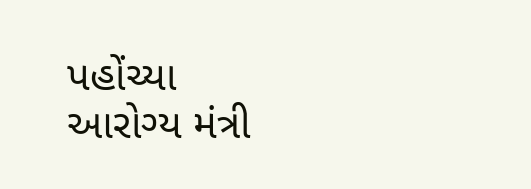પહોંચ્યા આરોગ્ય મંત્રી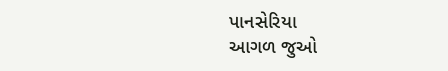પાનસેરિયા
આગળ જુઓ